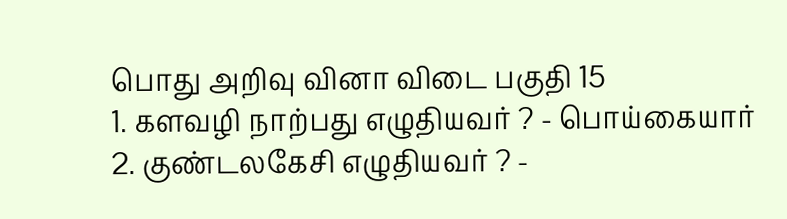பொது அறிவு வினா விடை பகுதி 15
1. களவழி நாற்பது எழுதியவர் ? - பொய்கையார்
2. குண்டலகேசி எழுதியவர் ? -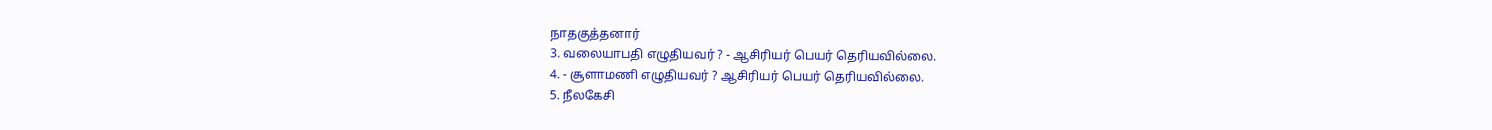நாதகுத்தனார்
3. வலையாபதி எழுதியவர் ? - ஆசிரியர் பெயர் தெரியவில்லை.
4. - சூளாமணி எழுதியவர் ? ஆசிரியர் பெயர் தெரியவில்லை.
5. நீலகேசி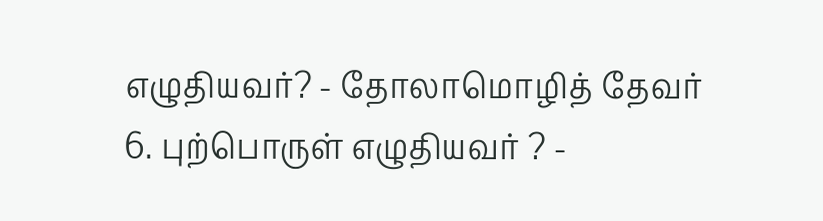எழுதியவர்? - தோலாமொழித் தேவர்
6. புற்பொருள் எழுதியவர் ? -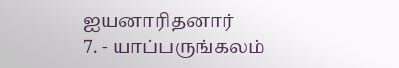ஐயனாரிதனார்
7. - யாப்பருங்கலம்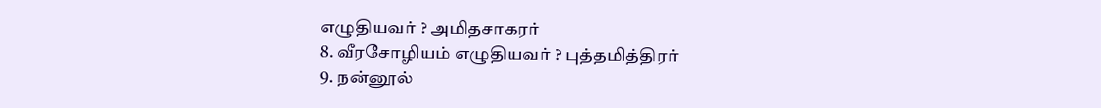எழுதியவர் ? அமிதசாகரர்
8. வீரசோழியம் எழுதியவர் ? புத்தமித்திரர்
9. நன்னூல்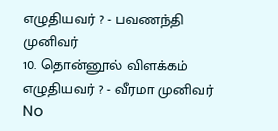எழுதியவர் ? - பவணந்தி முனிவர்
10. தொன்னூல் விளக்கம் எழுதியவர் ? - வீரமா முனிவர்
No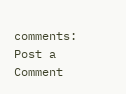comments:
Post a Comment